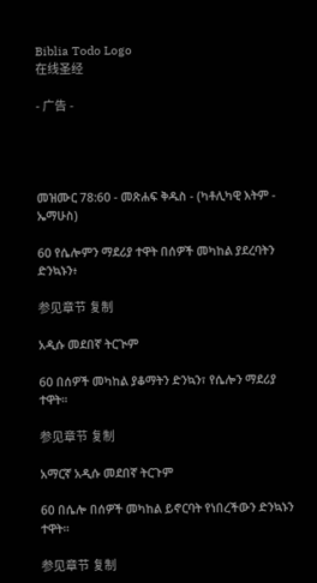Biblia Todo Logo
在线圣经

- 广告 -




መዝሙር 78:60 - መጽሐፍ ቅዱስ - (ካቶሊካዊ እትም - ኤማሁስ)

60 የሴሎምን ማደሪያ ተዋት በሰዎች መካከል ያደረባትን ድንኳኑን፥

参见章节 复制

አዲሱ መደበኛ ትርጒም

60 በሰዎች መካከል ያቆማትን ድንኳን፣ የሴሎን ማደሪያ ተዋት።

参见章节 复制

አማርኛ አዲሱ መደበኛ ትርጉም

60 በሴሎ በሰዎች መካከል ይኖርባት የነበረችውን ድንኳኑን ተዋት።

参见章节 复制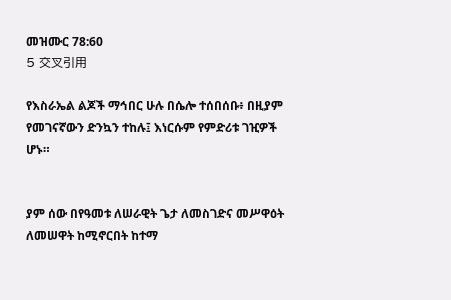መዝሙር 78:60
5 交叉引用

የእስራኤል ልጆች ማኅበር ሁሉ በሴሎ ተሰበሰቡ፥ በዚያም የመገናኛውን ድንኳን ተከሉ፤ እነርሱም የምድሪቱ ገዢዎች ሆኑ።


ያም ሰው በየዓመቱ ለሠራዊት ጌታ ለመስገድና መሥዋዕት ለመሠዋት ከሚኖርበት ከተማ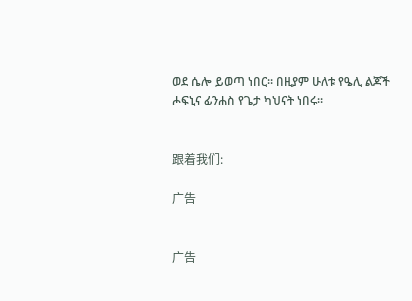ወደ ሴሎ ይወጣ ነበር። በዚያም ሁለቱ የዔሊ ልጆች ሖፍኒና ፊንሐስ የጌታ ካህናት ነበሩ።


跟着我们:

广告


广告